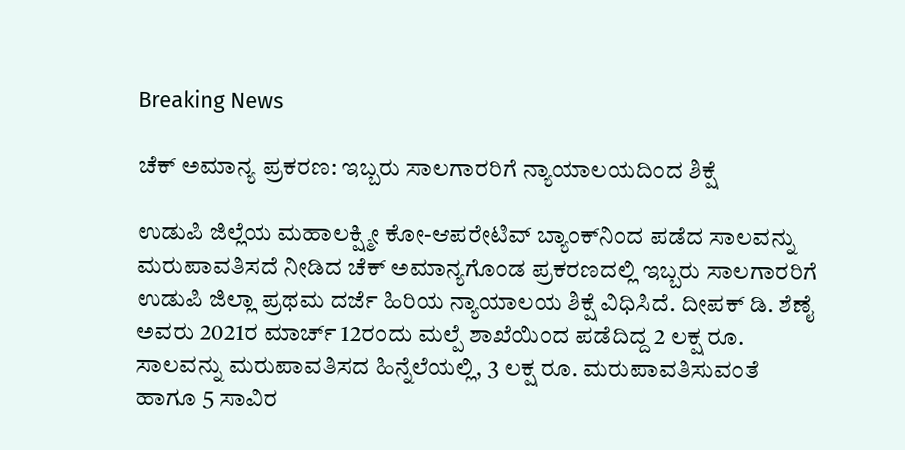Breaking News

ಚೆಕ್ ಅಮಾನ್ಯ ಪ್ರಕರಣ: ಇಬ್ಬರು ಸಾಲಗಾರರಿಗೆ ನ್ಯಾಯಾಲಯದಿಂದ ಶಿಕ್ಷೆ

ಉಡುಪಿ ಜಿಲ್ಲೆಯ ಮಹಾಲಕ್ಷ್ಮೀ ಕೋ-ಆಪರೇಟಿವ್ ಬ್ಯಾಂಕ್‌ನಿಂದ ಪಡೆದ ಸಾಲವನ್ನು ಮರುಪಾವತಿಸದೆ ನೀಡಿದ ಚೆಕ್ ಅಮಾನ್ಯಗೊಂಡ ಪ್ರಕರಣದಲ್ಲಿ ಇಬ್ಬರು ಸಾಲಗಾರರಿಗೆ ಉಡುಪಿ ಜಿಲ್ಲಾ ಪ್ರಥಮ ದರ್ಜೆ ಹಿರಿಯ ನ್ಯಾಯಾಲಯ ಶಿಕ್ಷೆ ವಿಧಿಸಿದೆ. ದೀಪಕ್ ಡಿ. ಶೆಣೈ ಅವರು 2021ರ ಮಾರ್ಚ್ 12ರಂದು ಮಲ್ಪೆ ಶಾಖೆಯಿಂದ ಪಡೆದಿದ್ದ 2 ಲಕ್ಷ ರೂ. ಸಾಲವನ್ನು ಮರುಪಾವತಿಸದ ಹಿನ್ನೆಲೆಯಲ್ಲಿ, 3 ಲಕ್ಷ ರೂ. ಮರುಪಾವತಿಸುವಂತೆ ಹಾಗೂ 5 ಸಾವಿರ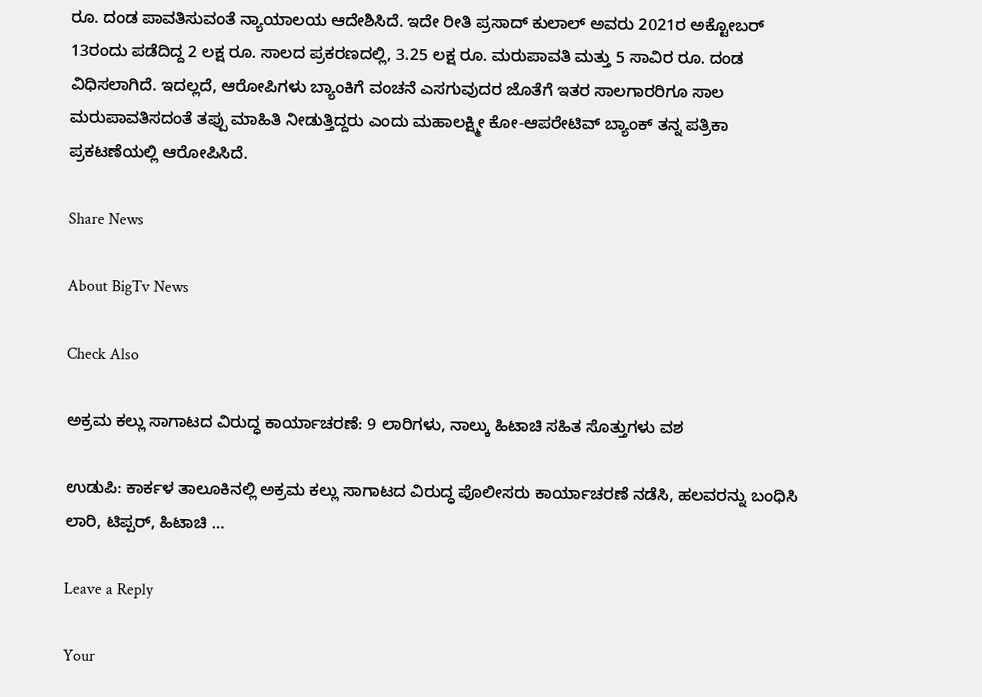ರೂ. ದಂಡ ಪಾವತಿಸುವಂತೆ ನ್ಯಾಯಾಲಯ ಆದೇಶಿಸಿದೆ. ಇದೇ ರೀತಿ ಪ್ರಸಾದ್ ಕುಲಾಲ್ ಅವರು 2021ರ ಅಕ್ಟೋಬರ್ 13ರಂದು ಪಡೆದಿದ್ದ 2 ಲಕ್ಷ ರೂ. ಸಾಲದ ಪ್ರಕರಣದಲ್ಲಿ, 3.25 ಲಕ್ಷ ರೂ. ಮರುಪಾವತಿ ಮತ್ತು 5 ಸಾವಿರ ರೂ. ದಂಡ ವಿಧಿಸಲಾಗಿದೆ. ಇದಲ್ಲದೆ, ಆರೋಪಿಗಳು ಬ್ಯಾಂಕಿಗೆ ವಂಚನೆ ಎಸಗುವುದರ ಜೊತೆಗೆ ಇತರ ಸಾಲಗಾರರಿಗೂ ಸಾಲ ಮರುಪಾವತಿಸದಂತೆ ತಪ್ಪು ಮಾಹಿತಿ ನೀಡುತ್ತಿದ್ದರು ಎಂದು ಮಹಾಲಕ್ಷ್ಮೀ ಕೋ-ಆಪರೇಟಿವ್ ಬ್ಯಾಂಕ್ ತನ್ನ ಪತ್ರಿಕಾ ಪ್ರಕಟಣೆಯಲ್ಲಿ ಆರೋಪಿಸಿದೆ.

Share News

About BigTv News

Check Also

ಅಕ್ರಮ ಕಲ್ಲು ಸಾಗಾಟದ ವಿರುದ್ಧ ಕಾರ್ಯಾಚರಣೆ: 9 ಲಾರಿಗಳು, ನಾಲ್ಕು ಹಿಟಾಚಿ ಸಹಿತ ಸೊತ್ತುಗಳು ವಶ

ಉಡುಪಿ: ಕಾರ್ಕಳ ತಾಲೂಕಿನಲ್ಲಿ ಅಕ್ರಮ ಕಲ್ಲು ಸಾಗಾಟದ ವಿರುದ್ಧ ಪೊಲೀಸರು ಕಾರ್ಯಾಚರಣೆ ನಡೆಸಿ, ಹಲವರನ್ನು ಬಂಧಿಸಿ ಲಾರಿ, ಟಿಪ್ಪರ್, ಹಿಟಾಚಿ …

Leave a Reply

Your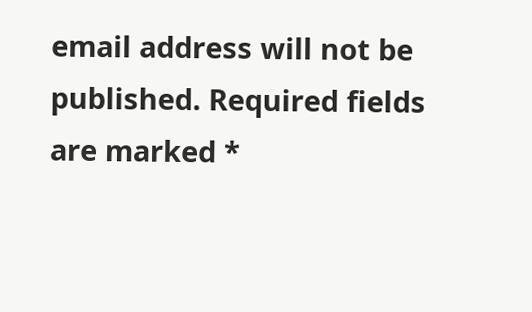email address will not be published. Required fields are marked *